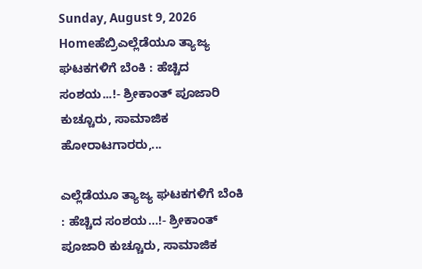Sunday, August 9, 2026
Homeಹೆಬ್ರಿಎಲ್ಲೆಡೆಯೂ ತ್ಯಾಜ್ಯ ಘಟಕಗಳಿಗೆ ಬೆಂಕಿ : ಹೆಚ್ಚಿದ ಸಂಶಯ...!- ಶ್ರೀಕಾಂತ್ ಪೂಜಾರಿ ಕುಚ್ಚೂರು, ಸಾಮಾಜಿಕ ಹೋರಾಟಗಾರರು,...

ಎಲ್ಲೆಡೆಯೂ ತ್ಯಾಜ್ಯ ಘಟಕಗಳಿಗೆ ಬೆಂಕಿ : ಹೆಚ್ಚಿದ ಸಂಶಯ…!- ಶ್ರೀಕಾಂತ್ ಪೂಜಾರಿ ಕುಚ್ಚೂರು, ಸಾಮಾಜಿಕ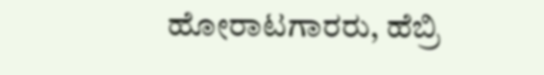ಹೋರಾಟಗಾರರು, ಹೆಬ್ರಿ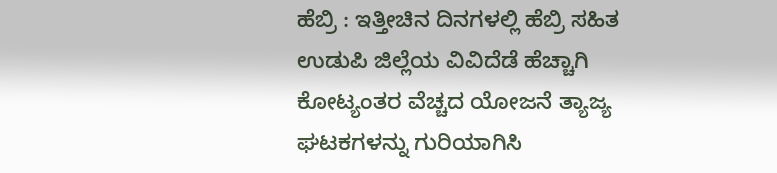ಹೆಬ್ರಿ : ಇತ್ತೀಚಿನ ದಿನಗಳಲ್ಲಿ ಹೆಬ್ರಿ ಸಹಿತ ಉಡುಪಿ ಜಿಲ್ಲೆಯ ವಿವಿದೆಡೆ ಹೆಚ್ಚಾಗಿ ಕೋಟ್ಯಂತರ ವೆಚ್ಚದ ಯೋಜನೆ ತ್ಯಾಜ್ಯ ಘಟಕಗಳನ್ನು ಗುರಿಯಾಗಿಸಿ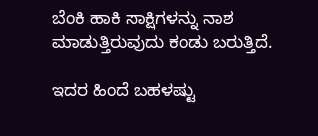ಬೆಂಕಿ ಹಾಕಿ ಸಾಕ್ಷಿಗಳನ್ನು ನಾಶ ಮಾಡುತ್ತಿರುವುದು ಕಂಡು ಬರುತ್ತಿದೆ.

ಇದರ ಹಿಂದೆ ಬಹಳಷ್ಟು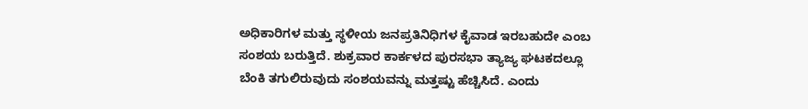ಅಧಿಕಾರಿಗಳ ಮತ್ತು ಸ್ಥಳೀಯ ಜನಪ್ರತಿನಿಧಿಗಳ ಕೈವಾಡ ಇರಬಹುದೇ ಎಂಬ ಸಂಶಯ ಬರುತ್ತಿದೆ. ಶುಕ್ರವಾರ ಕಾರ್ಕಳದ ಪುರಸಭಾ ತ್ಯಾಜ್ಯ ಘಟಕದಲ್ಲೂ ಬೆಂಕಿ ತಗುಲಿರುವುದು ಸಂಶಯವನ್ನು ಮತ್ತಷ್ಟು ಹೆಚ್ಚಿಸಿದೆ. ಎಂದು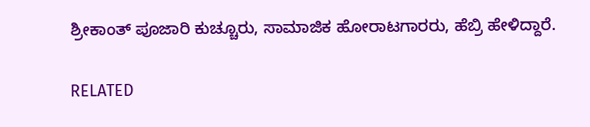ಶ್ರೀಕಾಂತ್ ಪೂಜಾರಿ ಕುಚ್ಚೂರು, ಸಾಮಾಜಿಕ ಹೋರಾಟಗಾರರು, ಹೆಬ್ರಿ ಹೇಳಿದ್ದಾರೆ.

RELATED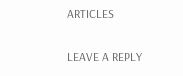ARTICLES

LEAVE A REPLY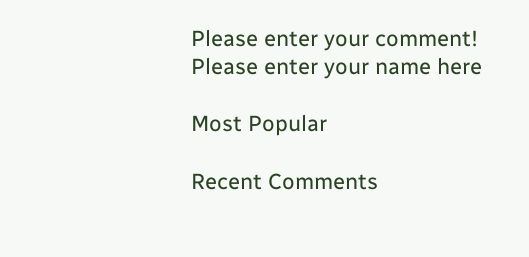Please enter your comment!
Please enter your name here

Most Popular

Recent Comments